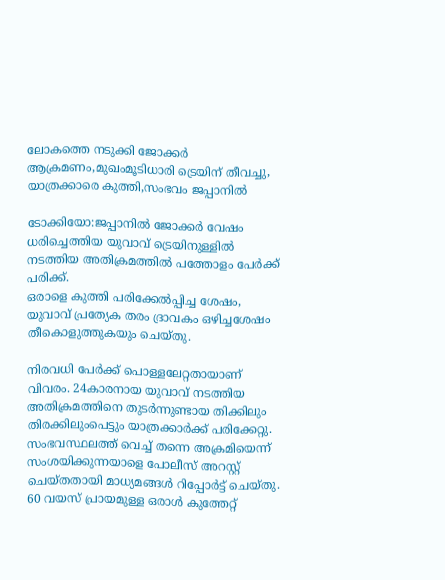ലോകത്തെ നടുക്കി ജോക്കർ ആക്രമണം,മുഖംമൂടിധാരി ട്രെയിന് തീവച്ചു, യാത്രക്കാരെ കുത്തി,സംഭവം ജപ്പാനിൽ

ടോക്കിയോ:ജപ്പാനില്‍ ജോക്കര്‍ വേഷം ധരിച്ചെത്തിയ യുവാവ് ട്രെയിനുള്ളില്‍ നടത്തിയ അതിക്രമത്തില്‍ പത്തോളം പേര്‍ക്ക് പരിക്ക്.
ഒരാളെ കുത്തി പരിക്കേല്‍പ്പിച്ച ശേഷം, യുവാവ് പ്രത്യേക തരം ദ്രാവകം ഒഴിച്ചശേഷം തീകൊളുത്തുകയും ചെയ്തു.

നിരവധി പേര്‍ക്ക് പൊള്ളലേറ്റതായാണ് വിവരം. 24കാരനായ യുവാവ് നടത്തിയ അതിക്രമത്തിനെ തുടര്‍ന്നുണ്ടായ തിക്കിലും തിരക്കിലുംപെട്ടും യാത്രക്കാര്‍ക്ക് പരിക്കേറ്റു. സംഭവസ്ഥലത്ത് വെച്ച്‌ തന്നെ അക്രമിയെന്ന് സംശയിക്കുന്നയാളെ പോലീസ് അറസ്റ്റ് ചെയ്തതായി മാധ്യമങ്ങള്‍ റിപ്പോര്‍ട്ട് ചെയ്തു. 60 വയസ് പ്രായമുള്ള ഒരാള്‍ കുത്തേറ്റ്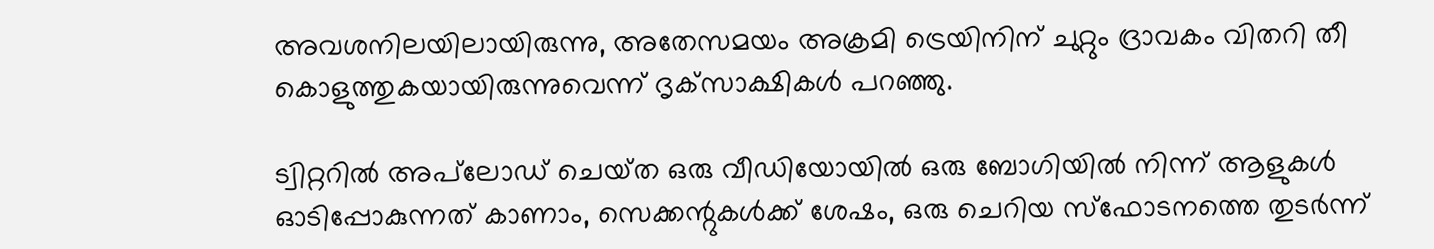അവശനിലയിലായിരുന്നു, അതേസമയം അക്രമി ട്രെയിനിന് ചുറ്റും ദ്രാവകം വിതറി തീ കൊളുത്തുകയായിരുന്നുവെന്ന് ദൃക്‌സാക്ഷികള്‍ പറഞ്ഞു.

ട്വിറ്ററില്‍ അപ്‌ലോഡ് ചെയ്‌ത ഒരു വീഡിയോയില്‍ ഒരു ബോഗിയില്‍ നിന്ന് ആളുകള്‍ ഓടിപ്പോകുന്നത് കാണാം, സെക്കന്റുകള്‍ക്ക് ശേഷം, ഒരു ചെറിയ സ്‌ഫോടനത്തെ തുടര്‍ന്ന്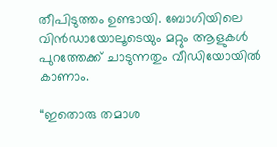തീപിടുത്തം ഉണ്ടായി. ബോഗിയിലെ വിന്‍ഡായോലൂടെയും മറ്റും ആളുകള്‍ പുറത്തേക്ക് ചാടുന്നതും വീഡിയോയില്‍ കാണാം.

“ഇതൊരു തമാശ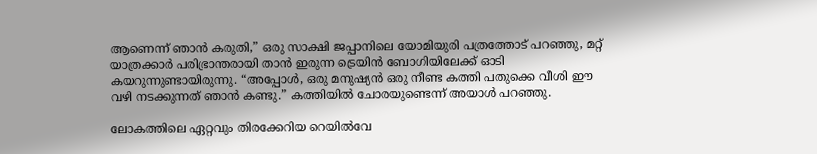ആണെന്ന് ഞാന്‍ കരുതി,” ഒരു സാക്ഷി ജപ്പാനിലെ യോമിയുരി പത്രത്തോട് പറഞ്ഞു, മറ്റ് യാത്രക്കാര്‍ പരിഭ്രാന്തരായി താന്‍ ഇരുന്ന ട്രെയിന്‍ ബോഗിയിലേക്ക് ഓടി കയറുന്നുണ്ടായിരുന്നു. “അപ്പോള്‍, ഒരു മനുഷ്യന്‍ ഒരു നീണ്ട കത്തി പതുക്കെ വീശി ഈ വഴി നടക്കുന്നത് ഞാന്‍ കണ്ടു.” കത്തിയില്‍ ചോരയുണ്ടെന്ന് അയാള്‍ പറഞ്ഞു.

ലോകത്തിലെ ഏറ്റവും തിരക്കേറിയ റെയില്‍വേ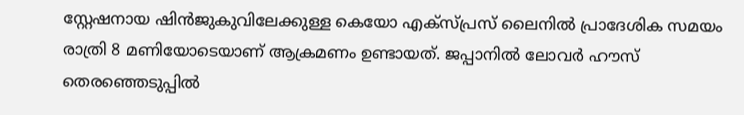സ്റ്റേഷനായ ഷിന്‍ജുകുവിലേക്കുള്ള കെയോ എക്സ്പ്രസ് ലൈനില്‍ പ്രാദേശിക സമയം രാത്രി 8 മണിയോടെയാണ് ആക്രമണം ഉണ്ടായത്. ജപ്പാനില്‍ ലോവര്‍ ഹൗസ് തെരഞ്ഞെടുപ്പില്‍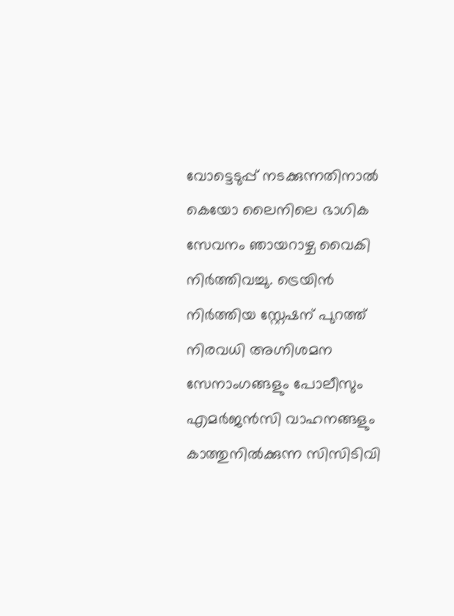വോട്ടെടുപ്പ് നടക്കുന്നതിനാല്‍ കെയോ ലൈനിലെ ഭാഗിക സേവനം ഞായറാഴ്ച വൈകി നിര്‍ത്തിവച്ചു. ട്രെയിന്‍ നിര്‍ത്തിയ സ്റ്റേഷന് പുറത്ത് നിരവധി അഗ്നിശമന സേനാംഗങ്ങളും പോലീസും എമര്‍ജന്‍സി വാഹനങ്ങളും കാത്തുനില്‍ക്കുന്ന സിസിടിവി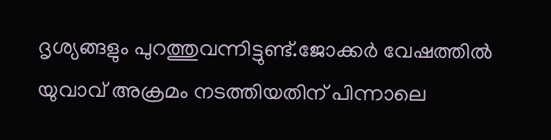ദൃശ്യങ്ങളും പുറത്തുവന്നിട്ടുണ്ട്.ജോക്കര്‍ വേഷത്തില്‍ യുവാവ് അക്രമം നടത്തിയതിന് പിന്നാലെ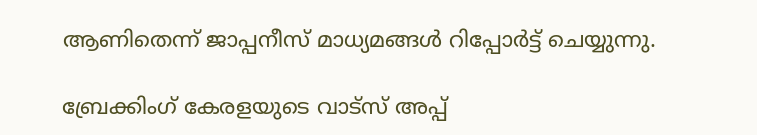ആണിതെന്ന് ജാപ്പനീസ് മാധ്യമങ്ങള്‍ റിപ്പോര്‍ട്ട് ചെയ്യുന്നു.

ബ്രേക്കിംഗ് കേരളയുടെ വാട്സ് അപ്പ്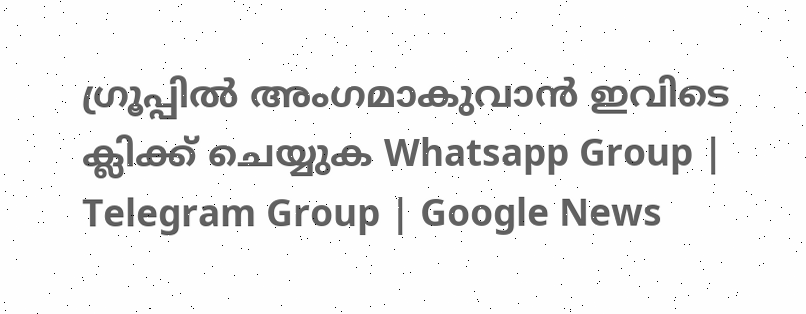ഗ്രൂപ്പിൽ അംഗമാകുവാൻ ഇവിടെ ക്ലിക്ക് ചെയ്യുക Whatsapp Group | Telegram Group | Google News